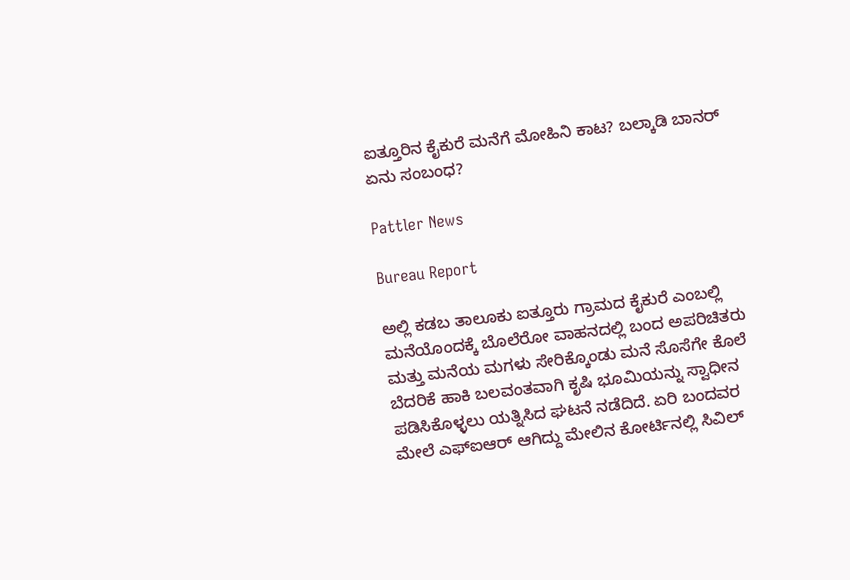ಐತ್ತೂರಿನ ಕೈಕುರೆ ಮನೆಗೆ ಮೋಹಿನಿ ಕಾಟ? ಬಲ್ಕಾಡಿ ಬಾನರ್ ಏನು ಸಂಬಂಧ?

Pattler News

Bureau Report

ಅಲ್ಲಿ ಕಡಬ ತಾಲೂಕು ಐತ್ತೂರು ಗ್ರಾಮದ ಕೈಕುರೆ ಎಂಬಲ್ಲಿ ಮನೆಯೊಂದಕ್ಕೆ ಬೊಲೆರೋ ವಾಹನದಲ್ಲಿ ಬಂದ ಅಪರಿಚಿತರು ಮತ್ತು ಮನೆಯ ಮಗಳು ಸೇರಿಕ್ಕೊಂಡು ಮನೆ ಸೊಸೆಗೇ ಕೊಲೆ ಬೆದರಿಕೆ ಹಾಕಿ ಬಲವಂತವಾಗಿ ಕೃಷಿ ಭೂಮಿಯನ್ನು ಸ್ವಾಧೀನ ಪಡಿಸಿಕೊಳ್ಳಲು ಯತ್ನಿಸಿದ ಘಟನೆ ನಡೆದಿದೆ. ಏರಿ ಬಂದವರ ಮೇಲೆ ಎಫ್ಐಆರ್ ಆಗಿದ್ದು ಮೇಲಿನ ಕೋರ್ಟಿನಲ್ಲಿ ಸಿವಿಲ್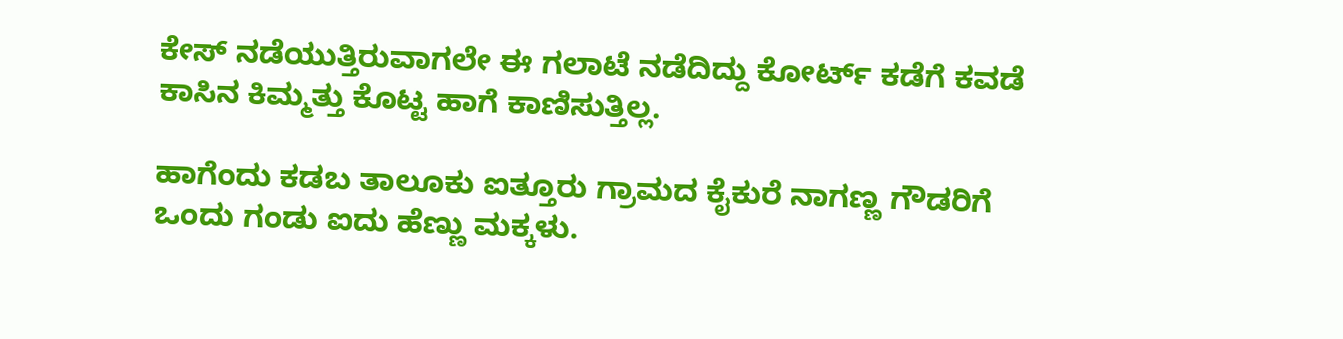ಕೇಸ್ ನಡೆಯುತ್ತಿರುವಾಗಲೇ ಈ ಗಲಾಟೆ ನಡೆದಿದ್ದು ಕೋರ್ಟ್ ಕಡೆಗೆ ಕವಡೆ ಕಾಸಿನ ಕಿಮ್ಮತ್ತು ಕೊಟ್ಟ ಹಾಗೆ ಕಾಣಿಸುತ್ತಿಲ್ಲ.

ಹಾಗೆಂದು ಕಡಬ ತಾಲೂಕು ಐತ್ತೂರು ಗ್ರಾಮದ ಕೈಕುರೆ ನಾಗಣ್ಣ ಗೌಡರಿಗೆ ಒಂದು ಗಂಡು ಐದು ಹೆಣ್ಣು ಮಕ್ಕಳು.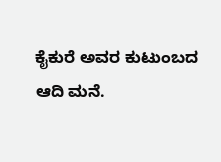ಕೈಕುರೆ ಅವರ ಕುಟುಂಬದ ಆದಿ ಮನೆ.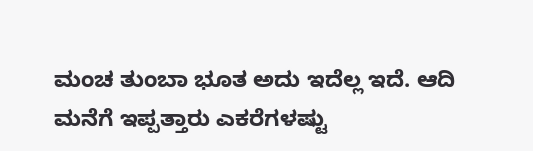ಮಂಚ ತುಂಬಾ ಭೂತ ಅದು ಇದೆಲ್ಲ ಇದೆ. ಆದಿ ಮನೆಗೆ ಇಪ್ಪತ್ತಾರು ಎಕರೆಗಳಷ್ಟು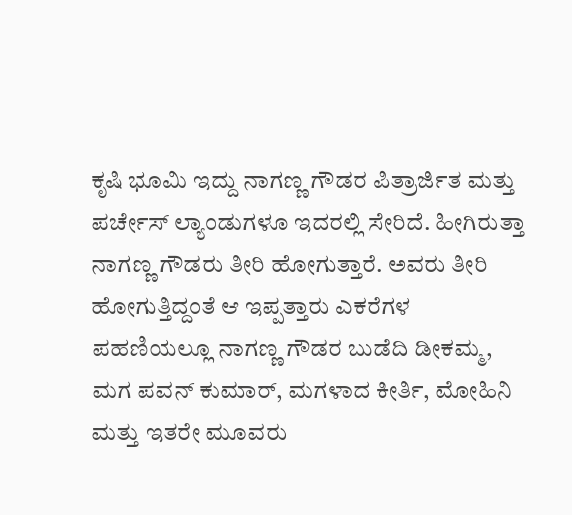ಕೃಷಿ ಭೂಮಿ ಇದ್ದು ನಾಗಣ್ಣ ಗೌಡರ ಪಿತ್ರಾರ್ಜಿತ ಮತ್ತು ಪರ್ಚೇಸ್ ಲ್ಯಾಂಡುಗಳೂ ಇದರಲ್ಲಿ ಸೇರಿದೆ. ಹೀಗಿರುತ್ತಾ ನಾಗಣ್ಣ ಗೌಡರು ತೀರಿ ಹೋಗುತ್ತಾರೆ. ಅವರು ತೀರಿ ಹೋಗುತ್ತಿದ್ದಂತೆ ಆ ಇಪ್ಪತ್ತಾರು ಎಕರೆಗಳ ಪಹಣಿಯಲ್ಲೂ ನಾಗಣ್ಣ ಗೌಡರ ಬುಡೆದಿ ಡೀಕಮ್ಮ, ಮಗ ಪವನ್ ಕುಮಾರ್, ಮಗಳಾದ ಕೀರ್ತಿ, ಮೋಹಿನಿ ಮತ್ತು ಇತರೇ ಮೂವರು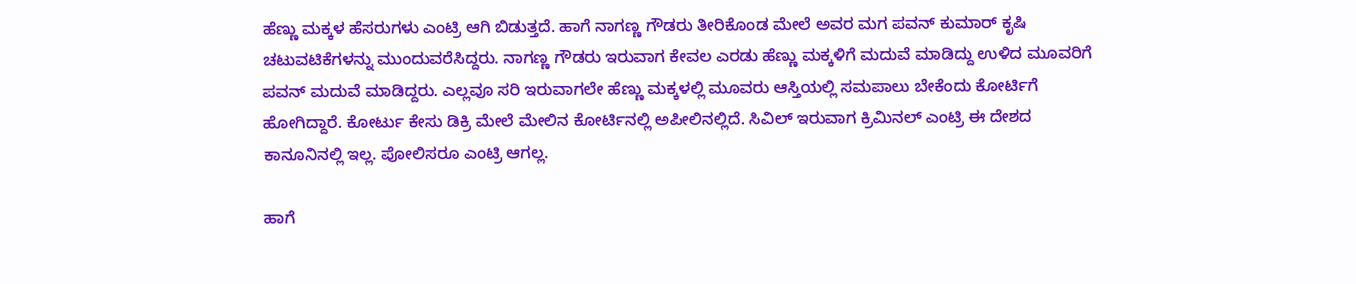ಹೆಣ್ಣು ಮಕ್ಕಳ ಹೆಸರುಗಳು ಎಂಟ್ರಿ ಆಗಿ ಬಿಡುತ್ತದೆ. ಹಾಗೆ ನಾಗಣ್ಣ ಗೌಡರು ತೀರಿಕೊಂಡ ಮೇಲೆ ಅವರ ಮಗ ಪವನ್ ಕುಮಾರ್ ಕೃಷಿ ಚಟುವಟಿಕೆಗಳನ್ನು ಮುಂದುವರೆಸಿದ್ದರು. ನಾಗಣ್ಣ ಗೌಡರು ಇರುವಾಗ ಕೇವಲ ಎರಡು ಹೆಣ್ಣು ಮಕ್ಕಳಿಗೆ ಮದುವೆ ಮಾಡಿದ್ದು ಉಳಿದ ಮೂವರಿಗೆ ಪವನ್ ಮದುವೆ ಮಾಡಿದ್ದರು. ಎಲ್ಲವೂ ಸರಿ ಇರುವಾಗಲೇ ಹೆಣ್ಣು ಮಕ್ಕಳಲ್ಲಿ ಮೂವರು ಆಸ್ತಿಯಲ್ಲಿ ಸಮಪಾಲು ಬೇಕೆಂದು ಕೋರ್ಟಿಗೆ ಹೋಗಿದ್ದಾರೆ. ಕೋರ್ಟು ಕೇಸು ಡಿಕ್ರಿ ಮೇಲೆ ಮೇಲಿನ ಕೋರ್ಟಿನಲ್ಲಿ ಅಪೀಲಿನಲ್ಲಿದೆ. ಸಿವಿಲ್ ಇರುವಾಗ ಕ್ರಿಮಿನಲ್ ಎಂಟ್ರಿ ಈ ದೇಶದ ಕಾನೂನಿನಲ್ಲಿ ಇಲ್ಲ. ಪೋಲಿಸರೂ ಎಂಟ್ರಿ ಆಗಲ್ಲ.

ಹಾಗೆ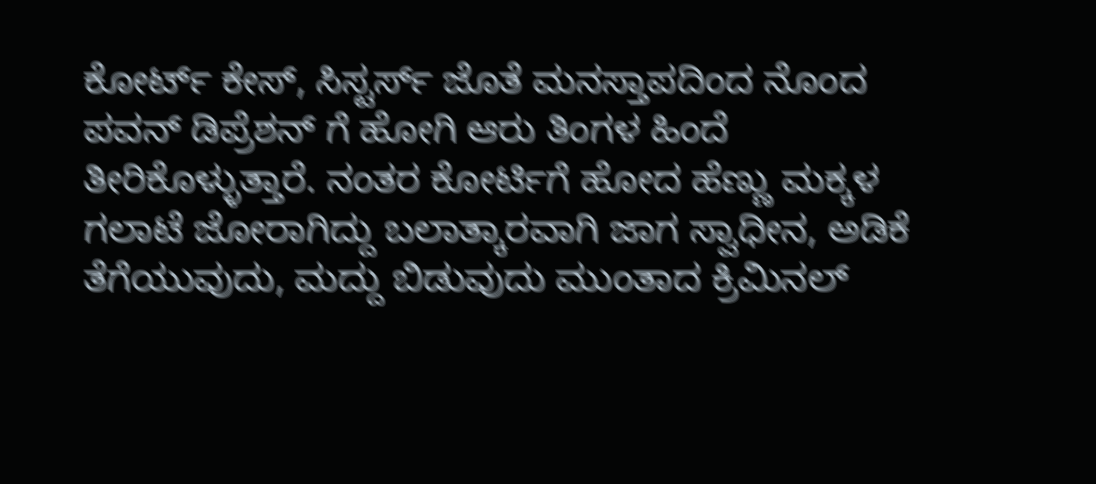ಕೋರ್ಟ್ ಕೇಸ್, ಸಿಸ್ಟರ್ಸ್ ಜೊತೆ ಮನಸ್ತಾಪದಿಂದ ನೊಂದ ಪವನ್ ಡಿಪ್ರೆಶನ್ ಗೆ ಹೋಗಿ ಆರು ತಿಂಗಳ ಹಿಂದೆ ತೀರಿಕೊಳ್ಳುತ್ತಾರೆ. ನಂತರ ಕೋರ್ಟಿಗೆ ಹೋದ ಹೆಣ್ಣು ಮಕ್ಕಳ ಗಲಾಟೆ ಜೋರಾಗಿದ್ದು ಬಲಾತ್ಕಾರವಾಗಿ ಜಾಗ ಸ್ವಾಧೀನ, ಅಡಿಕೆ ತೆಗೆಯುವುದು, ಮದ್ದು ಬಿಡುವುದು ಮುಂತಾದ ಕ್ರಿಮಿನಲ್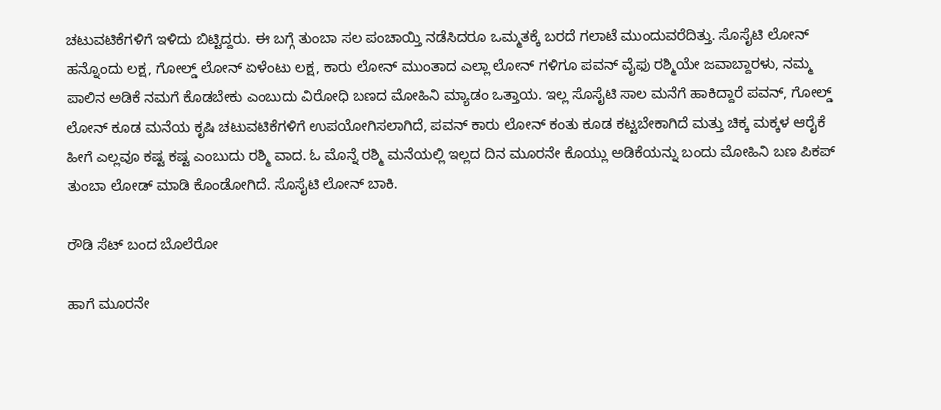ಚಟುವಟಿಕೆಗಳಿಗೆ ಇಳಿದು ಬಿಟ್ಟಿದ್ದರು. ಈ ಬಗ್ಗೆ ತುಂಬಾ ಸಲ ಪಂಚಾಯ್ತಿ ನಡೆಸಿದರೂ ಒಮ್ಮತಕ್ಕೆ ಬರದೆ ಗಲಾಟೆ ಮುಂದುವರೆದಿತ್ತು. ಸೊಸೈಟಿ ಲೋನ್ ಹನ್ನೊಂದು ಲಕ್ಷ, ಗೋಲ್ಡ್ ಲೋನ್ ಏಳೆಂಟು ಲಕ್ಷ, ಕಾರು ಲೋನ್ ಮುಂತಾದ ಎಲ್ಲಾ ಲೋನ್ ಗಳಿಗೂ ಪವನ್ ವೈಫು ರಶ್ಮಿಯೇ ಜವಾಬ್ದಾರಳು, ನಮ್ಮ ಪಾಲಿನ ಅಡಿಕೆ ನಮಗೆ ಕೊಡಬೇಕು ಎಂಬುದು ವಿರೋಧಿ ಬಣದ ಮೋಹಿನಿ ಮ್ಯಾಡಂ ಒತ್ತಾಯ. ಇಲ್ಲ ಸೊಸೈಟಿ ಸಾಲ ಮನೆಗೆ ಹಾಕಿದ್ದಾರೆ ಪವನ್, ಗೋಲ್ಡ್ ಲೋನ್ ಕೂಡ ಮನೆಯ ಕೃಷಿ ಚಟುವಟಿಕೆಗಳಿಗೆ ಉಪಯೋಗಿಸಲಾಗಿದೆ, ಪವನ್ ಕಾರು ಲೋನ್ ಕಂತು ಕೂಡ ಕಟ್ಟಬೇಕಾಗಿದೆ ಮತ್ತು ಚಿಕ್ಕ ಮಕ್ಕಳ ಆರೈಕೆ ಹೀಗೆ ಎಲ್ಲವೂ ಕಷ್ಟ ಕಷ್ಟ ಎಂಬುದು ರಶ್ಮಿ ವಾದ. ಓ ಮೊನ್ನೆ ರಶ್ಮಿ ಮನೆಯಲ್ಲಿ ಇಲ್ಲದ ದಿನ ಮೂರನೇ ಕೊಯ್ಲು ಅಡಿಕೆಯನ್ನು ಬಂದು ಮೋಹಿನಿ ಬಣ ಪಿಕಪ್ ತುಂಬಾ ಲೋಡ್ ಮಾಡಿ ಕೊಂಡೋಗಿದೆ. ಸೊಸೈಟಿ ಲೋನ್ ಬಾಕಿ.

ರೌಡಿ ಸೆಟ್ ಬಂದ ಬೊಲೆರೋ

ಹಾಗೆ ಮೂರನೇ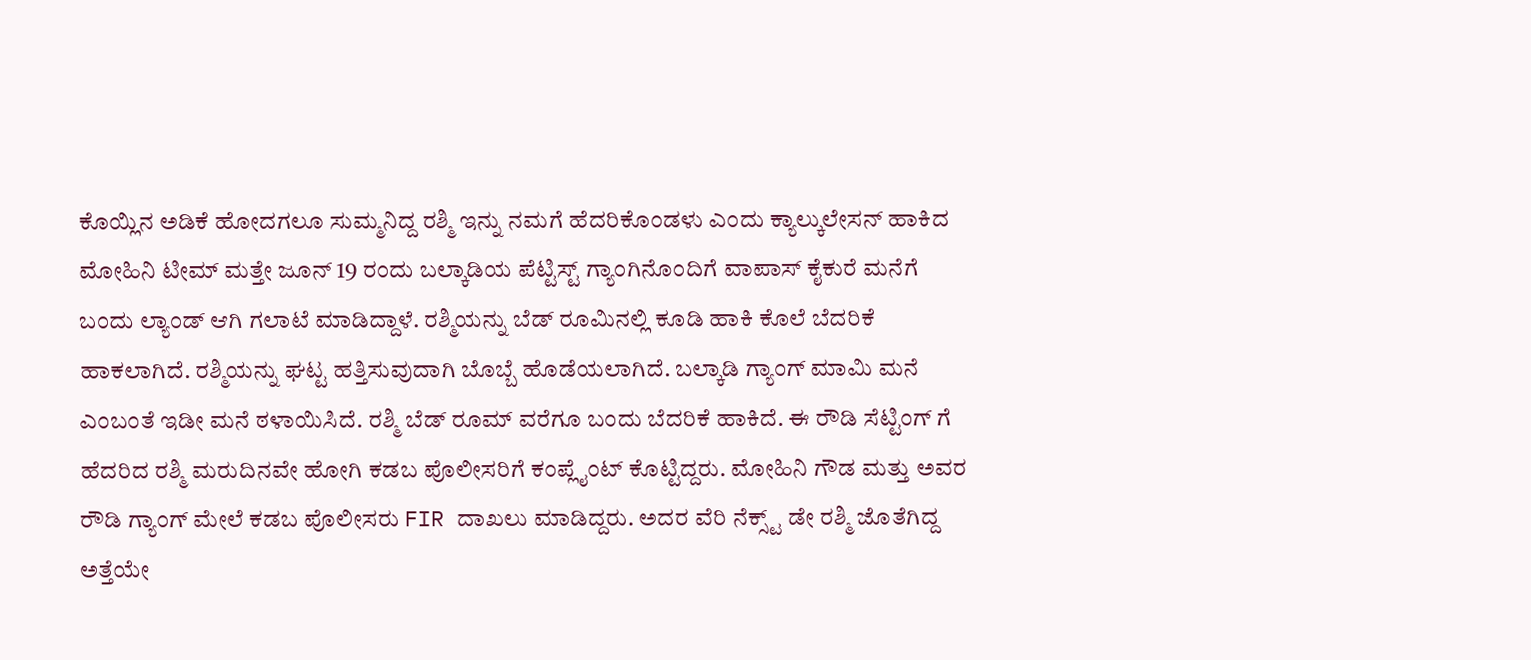ಕೊಯ್ಲಿನ ಅಡಿಕೆ ಹೋದಗಲೂ ಸುಮ್ಮನಿದ್ದ ರಶ್ಮಿ ಇನ್ನು ನಮಗೆ ಹೆದರಿಕೊಂಡಳು ಎಂದು ಕ್ಯಾಲ್ಕುಲೇಸನ್ ಹಾಕಿದ ಮೋಹಿನಿ ಟೀಮ್ ಮತ್ತೇ ಜೂನ್ 19 ರಂದು ಬಲ್ಕಾಡಿಯ ಪೆಟ್ಟಿಸ್ಟ್ ಗ್ಯಾಂಗಿನೊಂದಿಗೆ ವಾಪಾಸ್ ಕೈಕುರೆ ಮನೆಗೆ ಬಂದು ಲ್ಯಾಂಡ್ ಆಗಿ ಗಲಾಟೆ ಮಾಡಿದ್ದಾಳೆ. ರಶ್ಮಿಯನ್ನು ಬೆಡ್ ರೂಮಿನಲ್ಲಿ ಕೂಡಿ ಹಾಕಿ ಕೊಲೆ ಬೆದರಿಕೆ ಹಾಕಲಾಗಿದೆ. ರಶ್ಮಿಯನ್ನು ಘಟ್ಟ ಹತ್ತಿಸುವುದಾಗಿ ಬೊಬ್ಬೆ ಹೊಡೆಯಲಾಗಿದೆ. ಬಲ್ಕಾಡಿ ಗ್ಯಾಂಗ್ ಮಾಮಿ ಮನೆ ಎಂಬಂತೆ ಇಡೀ ಮನೆ ಠಳಾಯಿಸಿದೆ. ರಶ್ಮಿ ಬೆಡ್ ರೂಮ್ ವರೆಗೂ ಬಂದು ಬೆದರಿಕೆ ಹಾಕಿದೆ. ಈ ರೌಡಿ ಸೆಟ್ಟಿಂಗ್ ಗೆ ಹೆದರಿದ ರಶ್ಮಿ ಮರುದಿನವೇ ಹೋಗಿ ಕಡಬ ಪೊಲೀಸರಿಗೆ ಕಂಪ್ಲೈಂಟ್ ಕೊಟ್ಟಿದ್ದರು. ಮೋಹಿನಿ ಗೌಡ ಮತ್ತು ಅವರ ರೌಡಿ ಗ್ಯಾಂಗ್ ಮೇಲೆ ಕಡಬ ಪೊಲೀಸರು FIR ದಾಖಲು ಮಾಡಿದ್ದರು. ಅದರ ವೆರಿ ನೆಕ್ಸ್ಟ್ ಡೇ ರಶ್ಮಿ ಜೊತೆಗಿದ್ದ ಅತ್ತೆಯೇ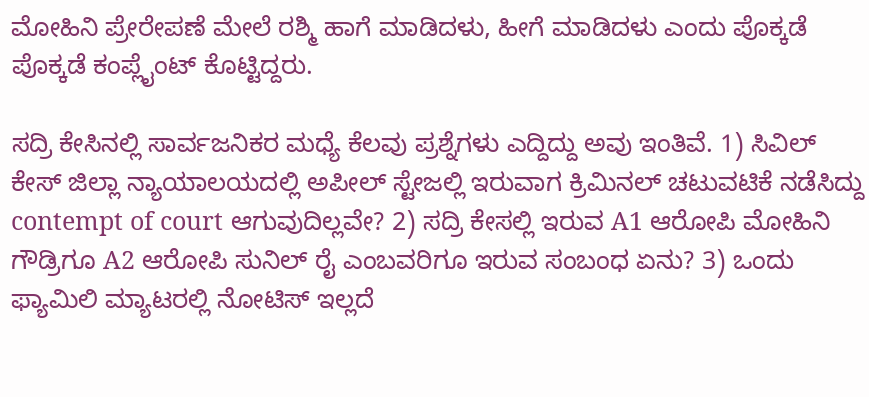ಮೋಹಿನಿ ಪ್ರೇರೇಪಣೆ ಮೇಲೆ ರಶ್ಮಿ ಹಾಗೆ ಮಾಡಿದಳು, ಹೀಗೆ ಮಾಡಿದಳು ಎಂದು ಪೊಕ್ಕಡೆ ಪೊಕ್ಕಡೆ ಕಂಪ್ಲೈಂಟ್ ಕೊಟ್ಟಿದ್ದರು.

ಸದ್ರಿ ಕೇಸಿನಲ್ಲಿ ಸಾರ್ವಜನಿಕರ ಮಧ್ಯೆ ಕೆಲವು ಪ್ರಶ್ನೆಗಳು ಎದ್ದಿದ್ದು ಅವು ಇಂತಿವೆ. 1) ಸಿವಿಲ್ ಕೇಸ್ ಜಿಲ್ಲಾ ನ್ಯಾಯಾಲಯದಲ್ಲಿ ಅಪೀಲ್ ಸ್ಟೇಜಲ್ಲಿ ಇರುವಾಗ ಕ್ರಿಮಿನಲ್ ಚಟುವಟಿಕೆ ನಡೆಸಿದ್ದು contempt of court ಆಗುವುದಿಲ್ಲವೇ? 2) ಸದ್ರಿ ಕೇಸಲ್ಲಿ ಇರುವ A1 ಆರೋಪಿ ಮೋಹಿನಿ ಗೌಡ್ರಿಗೂ A2 ಆರೋಪಿ ಸುನಿಲ್ ರೈ ಎಂಬವರಿಗೂ ಇರುವ ಸಂಬಂಧ ಏನು? 3) ಒಂದು ಫ್ಯಾಮಿಲಿ ಮ್ಯಾಟರಲ್ಲಿ ನೋಟಿಸ್ ಇಲ್ಲದೆ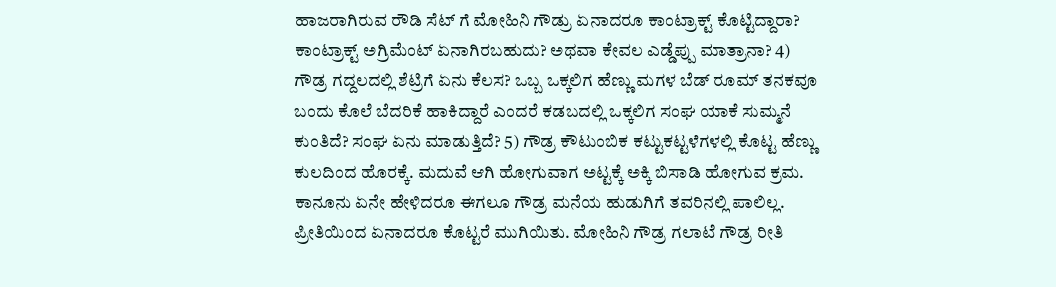ಹಾಜರಾಗಿರುವ ರೌಡಿ ಸೆಟ್ ಗೆ ಮೋಹಿನಿ ಗೌಡ್ರು ಏನಾದರೂ ಕಾಂಟ್ರಾಕ್ಟ್ ಕೊಟ್ಟಿದ್ದಾರಾ? ಕಾಂಟ್ರಾಕ್ಟ್ ಅಗ್ರಿಮೆಂಟ್ ಏನಾಗಿರಬಹುದು? ಅಥವಾ ಕೇವಲ ಎಡ್ಡೆಪ್ಪು ಮಾತ್ರಾನಾ? 4) ಗೌಡ್ರ ಗದ್ದಲದಲ್ಲಿ ಶೆಟ್ರಿಗೆ ಏನು ಕೆಲಸ? ಒಬ್ಬ ಒಕ್ಕಲಿಗ ಹೆಣ್ಣು ಮಗಳ ಬೆಡ್ ರೂಮ್ ತನಕವೂ ಬಂದು ಕೊಲೆ ಬೆದರಿಕೆ ಹಾಕಿದ್ದಾರೆ ಎಂದರೆ ಕಡಬದಲ್ಲಿ ಒಕ್ಕಲಿಗ ಸಂಘ ಯಾಕೆ ಸುಮ್ಮನೆ ಕುಂತಿದೆ? ಸಂಘ ಏನು ಮಾಡುತ್ತಿದೆ? 5) ಗೌಡ್ರ ಕೌಟುಂಬಿಕ ಕಟ್ಟುಕಟ್ಟಳೆಗಳಲ್ಲಿ ಕೊಟ್ಟ ಹೆಣ್ಣು ಕುಲದಿಂದ ಹೊರಕ್ಕೆ. ಮದುವೆ ಆಗಿ ಹೋಗುವಾಗ ಅಟ್ಟಕ್ಕೆ ಅಕ್ಕಿ ಬಿಸಾಡಿ ಹೋಗುವ ಕ್ರಮ. ಕಾನೂನು ಏನೇ ಹೇಳಿದರೂ ಈಗಲೂ ಗೌಡ್ರ ಮನೆಯ ಹುಡುಗಿಗೆ ತವರಿನಲ್ಲಿ ಪಾಲಿಲ್ಲ. ಪ್ರೀತಿಯಿಂದ ಏನಾದರೂ ಕೊಟ್ಟರೆ ಮುಗಿಯಿತು. ಮೋಹಿನಿ ಗೌಡ್ರ ಗಲಾಟೆ ಗೌಡ್ರ ರೀತಿ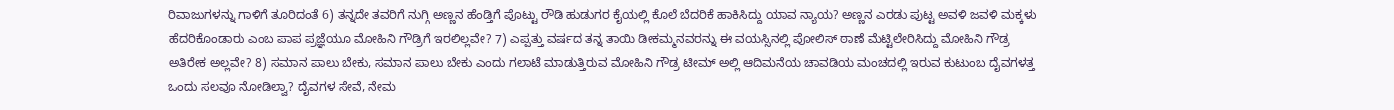ರಿವಾಜುಗಳನ್ನು ಗಾಳಿಗೆ ತೂರಿದಂತೆ 6) ತನ್ನದೇ ತವರಿಗೆ ನುಗ್ಗಿ ಅಣ್ಣನ ಹೆಂಡ್ತಿಗೆ ಪೊಟ್ಟು ರೌಡಿ ಹುಡುಗರ ಕೈಯಲ್ಲಿ ಕೊಲೆ ಬೆದರಿಕೆ ಹಾಕಿಸಿದ್ದು ಯಾವ ನ್ಯಾಯ? ಅಣ್ಣನ ಎರಡು ಪುಟ್ಟ ಅವಳಿ ಜವಳಿ ಮಕ್ಕಳು ಹೆದರಿಕೊಂಡಾರು ಎಂಬ ಪಾಪ ಪ್ರಜ್ಞೆಯೂ ಮೋಹಿನಿ ಗೌಡ್ರಿಗೆ ಇರಲಿಲ್ಲವೇ? 7) ಎಪ್ಪತ್ತು ವರ್ಷದ ತನ್ನ ತಾಯಿ ಡೀಕಮ್ಮನವರನ್ನು ಈ ವಯಸ್ಸಿನಲ್ಲಿ ಪೋಲಿಸ್ ಠಾಣೆ ಮೆಟ್ಟಿಲೇರಿಸಿದ್ದು ಮೋಹಿನಿ ಗೌಡ್ರ ಅತಿರೇಕ ಅಲ್ಲವೇ? 8) ಸಮಾನ ಪಾಲು ಬೇಕು, ಸಮಾನ ಪಾಲು ಬೇಕು ಎಂದು ಗಲಾಟೆ ಮಾಡುತ್ತಿರುವ ಮೋಹಿನಿ ಗೌಡ್ರ ಟೀಮ್ ಅಲ್ಲಿ ಆದಿಮನೆಯ ಚಾವಡಿಯ ಮಂಚದಲ್ಲಿ ಇರುವ ಕುಟುಂಬ ದೈವಗಳತ್ತ ಒಂದು ಸಲವೂ ನೋಡಿಲ್ವಾ? ದೈವಗಳ ಸೇವೆ, ನೇಮ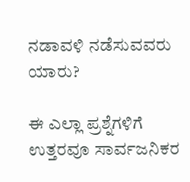ನಡಾವಳಿ ನಡೆಸುವವರು ಯಾರು?

ಈ ಎಲ್ಲಾ ಪ್ರಶ್ನೆಗಳಿಗೆ ಉತ್ತರವೂ ಸಾರ್ವಜನಿಕರ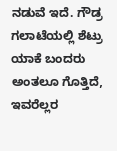ನಡುವೆ ಇದೆ. ಗೌಡ್ರ ಗಲಾಟೆಯಲ್ಲಿ ಶೆಟ್ರು ಯಾಕೆ ಬಂದರು ಅಂತಲೂ ಗೊತ್ತಿದೆ, ಇವರೆಲ್ಲರ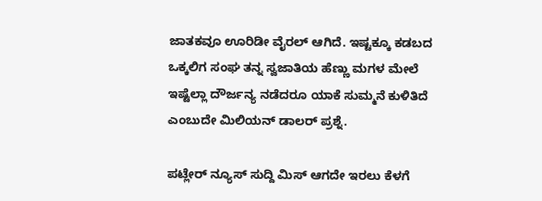ಜಾತಕವೂ ಊರಿಡೀ ವೈರಲ್ ಆಗಿದೆ. ಇಷ್ಟಕ್ಕೂ ಕಡಬದ ಒಕ್ಕಲಿಗ ಸಂಘ ತನ್ನ ಸ್ವಜಾತಿಯ ಹೆಣ್ಣು ಮಗಳ ಮೇಲೆ ಇಷ್ಟೆಲ್ಲಾ ದೌರ್ಜನ್ಯ ನಡೆದರೂ ಯಾಕೆ ಸುಮ್ಮನೆ ಕುಳಿತಿದೆ ಎಂಬುದೇ ಮಿಲಿಯನ್ ಡಾಲರ್ ಪ್ರಶ್ನೆ.

ಪಟ್ಲೇರ್ ನ್ಯೂಸ್ ಸುದ್ದಿ ಮಿಸ್ ಆಗದೇ ಇರಲು ಕೆಳಗೆ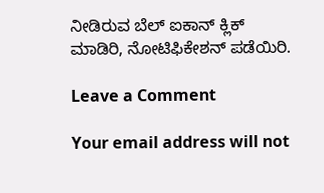ನೀಡಿರುವ ಬೆಲ್ ಐಕಾನ್ ಕ್ಲಿಕ್ ಮಾಡಿರಿ, ನೋಟಿಫಿಕೇಶನ್ ಪಡೆಯಿರಿ.

Leave a Comment

Your email address will not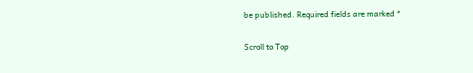be published. Required fields are marked *

Scroll to Top